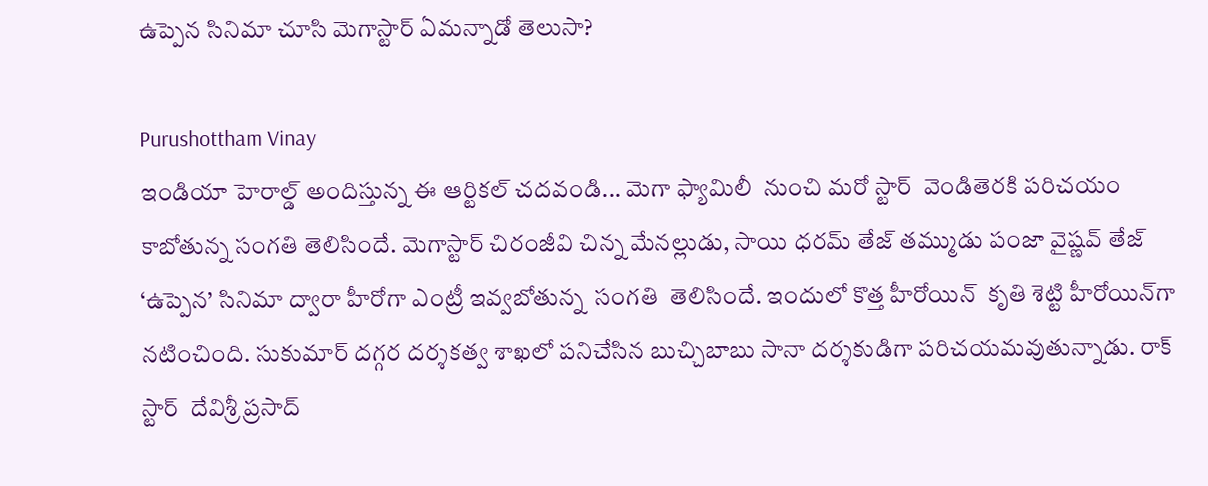ఉప్పెన సినిమా చూసి మెగాస్టార్ ఏమన్నాడో తెలుసా?

Purushottham Vinay
ఇండియా హెరాల్డ్ అందిస్తున్న ఈ ఆర్టికల్ చదవండి... మెగా ఫ్యామిలీ  నుంచి మరో స్టార్  వెండితెరకి పరిచయం కాబోతున్న సంగతి తెలిసిందే. మెగాస్టార్ చిరంజీవి చిన్న మేనల్లుడు, సాయి ధరమ్ తేజ్ తమ్ముడు పంజా వైష్ణవ్ తేజ్ ‘ఉప్పెన’ సినిమా ద్వారా హీరోగా ఎంట్రీ ఇవ్వబోతున్న  సంగతి  తెలిసిందే. ఇందులో కొత్త హీరోయిన్  కృతి శెట్టి హీరోయిన్‌గా నటించింది. సుకుమార్ దగ్గర దర్శకత్వ శాఖలో పనిచేసిన బుచ్చిబాబు సానా ద‌ర్శకుడిగా ప‌రిచ‌య‌మ‌వుతున్నాడు. రాక్ స్టార్  దేవిశ్రీ ప్రసాద్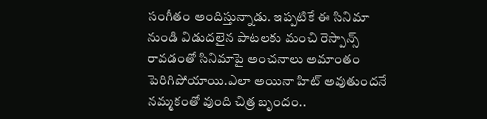సంగీతం అందిస్తున్నాడు. ఇప్పటికే ఈ సినిమా నుండి విడుదలైన పాటలకు మంచి రెస్పాన్స్ రావడంతో సినిమాపై అంచనాలు అమాంతం పెరిగిపోయాయి.ఎలా అయినా హిట్ అవుతుందనే నమ్మకంతో వుంది చిత్ర బృందం..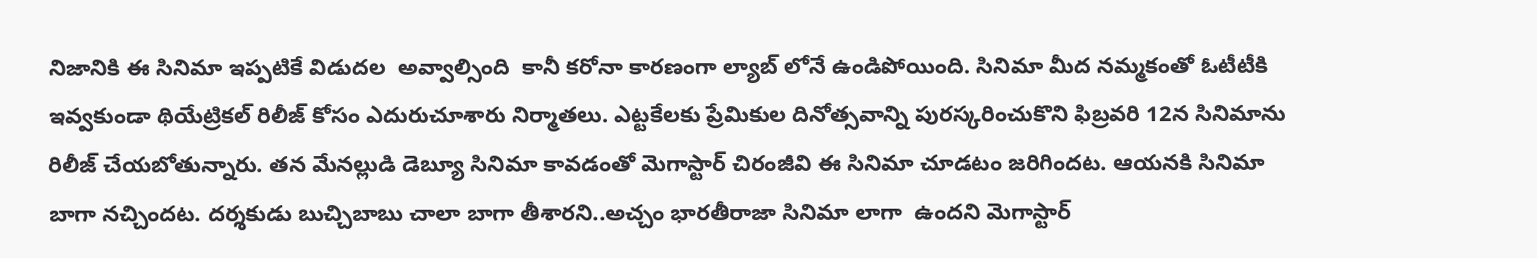నిజానికి ఈ సినిమా ఇప్పటికే విడుదల  అవ్వాల్సింది  కానీ కరోనా కారణంగా ల్యాబ్ లోనే ఉండిపోయింది. సినిమా మీద నమ్మకంతో ఓటీటీకి ఇవ్వకుండా థియేట్రికల్ రిలీజ్ కోసం ఎదురుచూశారు నిర్మాతలు. ఎట్టకేలకు ప్రేమికుల దినోత్సవాన్ని పురస్కరించుకొని ఫిబ్రవరి 12న సినిమాను రిలీజ్ చేయబోతున్నారు. తన మేనల్లుడి డెబ్యూ సినిమా కావడంతో మెగాస్టార్ చిరంజీవి ఈ సినిమా చూడటం జరిగిందట. ఆయనకి సినిమా బాగా నచ్చిందట. దర్శకుడు బుచ్చిబాబు చాలా బాగా తీశారని..అచ్చం భారతీరాజా సినిమా లాగా  ఉందని మెగాస్టార్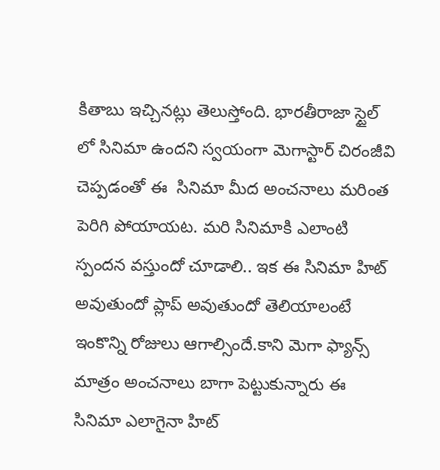కితాబు ఇచ్చినట్లు తెలుస్తోంది. భారతీరాజా స్టైల్ లో సినిమా ఉందని స్వయంగా మెగాస్టార్ చిరంజీవి చెప్పడంతో ఈ  సినిమా మీద అంచనాలు మరింత పెరిగి పోయాయట. మరి సినిమాకి ఎలాంటి స్పందన వస్తుందో చూడాలి.. ఇక ఈ సినిమా హిట్ అవుతుందో ప్లాప్ అవుతుందో తెలియాలంటే ఇంకొన్ని రోజులు ఆగాల్సిందే.కాని మెగా ఫ్యాన్స్ మాత్రం అంచనాలు బాగా పెట్టుకున్నారు ఈ సినిమా ఎలాగైనా హిట్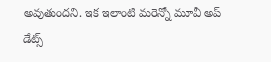అవుతుందని. ఇక ఇలాంటి మరెన్నో మూవీ అప్ డేట్స్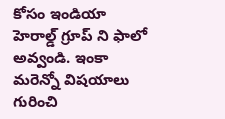కోసం ఇండియా హెరాల్డ్ గ్రూప్ ని ఫాలో అవ్వండి. ఇంకా మరెన్నో విషయాలు గురించి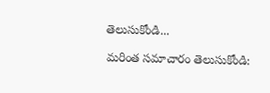తెలుసుకోండి...

మరింత సమాచారం తెలుసుకోండి: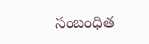సంబంధిత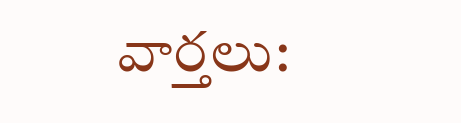వార్తలు: